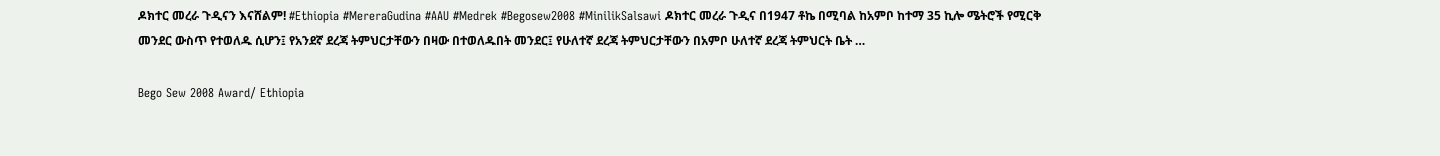ዶክተር መረራ ጉዲናን እናሸልም! #Ethiopia #MereraGudina #AAU #Medrek #Begosew2008 #MinilikSalsawi ዶክተር መረራ ጉዲና በ1947 ቶኬ በሚባል ከአምቦ ከተማ 35 ኪሎ ሜትሮች የሚርቅ መንደር ውስጥ የተወለዱ ሲሆን፤ የአንደኛ ደረጃ ትምህርታቸውን በዛው በተወለዱበት መንደር፤ የሁለተኛ ደረጃ ትምህርታቸውን በአምቦ ሁለተኛ ደረጃ ትምህርት ቤት …

Bego Sew 2008 Award/ Ethiopia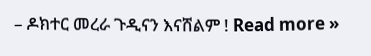– ዶክተር መረራ ጉዲናን እናሸልም ! Read more »